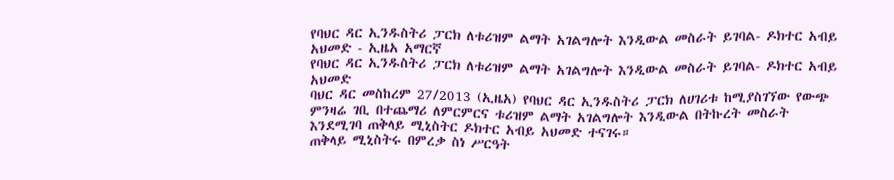የባህር ዳር ኢንዱስትሪ ፓርክ ለቱሪዝም ልማት አገልግሎት እንዲውል መስራት ይገባል- ዶክተር አብይ አህመድ - ኢዜአ አማርኛ
የባህር ዳር ኢንዱስትሪ ፓርክ ለቱሪዝም ልማት አገልግሎት እንዲውል መስራት ይገባል- ዶክተር አብይ አህመድ
ባህር ዳር መስከረም 27/2013 (ኢዜአ) የባህር ዳር ኢንዱስትሪ ፓርክ ለሀገሪቱ ከሚያስገኘው የውጭ ምንዛሬ ገቢ በተጨማሪ ለምርምርና ቱሪዝም ልማት አገልግሎት እንዲውል በትኩረት መስራት እንደሚገባ ጠቅላይ ሚኒስትር ዶክተር አብይ አህመድ ተናገሩ።
ጠቅላይ ሚኒስትሩ በምረቃ ስነ ሥርዓት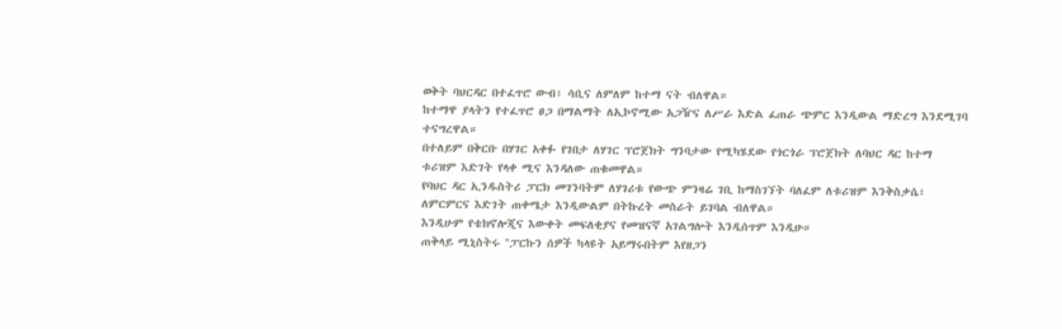ወቅት ባህርዳር በተፈጥሮ ውብ፣ ሳቢና ለምለም ከተማ ናት ብለዋል።
ከተማዋ ያላትን የተፈጥሮ ፀጋ በማልማት ለኢኮኖሚው አጋዥና ለሥራ እድል ፈጠራ ጭምር እንዲውል ማድረግ እንደሚገባ ተናግረዋል።
በተለይም በቅርቡ በሃገር አቀፉ የገበታ ለሃገር ፕሮጀክት ግንባታው የሚካሄደው የጎርጎራ ፕሮጀክት ለባህር ዳር ከተማ ቱሪዝም እድገት የላቀ ሚና እንዳለው ጠቁመዋል።
የባህር ዳር ኢንዱስትሪ ፓርክ መገንባትም ለሃገሪቱ የውጭ ምንዛሬ ገቢ ከማስገኘት ባለፈም ለቱሪዝም እንቅስቃሴ፣ ለምርምርና እድገት ጠቀሜታ እንዲውልም በትኩረት መስራት ይገባል ብለዋል።
እንዲሁም የቴክኖሎጂና እውቀት መፍለቂያና የመዝናኛ አገልግሎት እንዲሰጥም እንዲሁ።
ጠቅላይ ሚኒስትሩ ''ፓርኩን ሰዎች ካላዩት አይማሩበትም እየዘጋን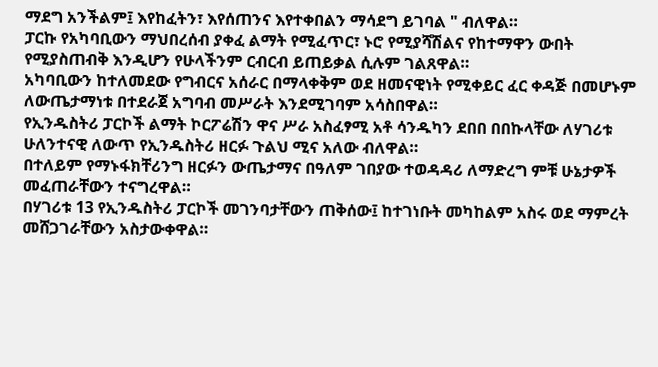ማደግ አንችልም፤ እየከፈትን፣ እየሰጠንና እየተቀበልን ማሳደግ ይገባል " ብለዋል።
ፓርኩ የአካባቢውን ማህበረሰብ ያቀፈ ልማት የሚፈጥር፣ ኑሮ የሚያሻሽልና የከተማዋን ውበት የሚያስጠብቅ እንዲሆን የሁላችንም ርብርብ ይጠይቃል ሲሉም ገልጸዋል።
አካባቢውን ከተለመደው የግብርና አሰራር በማላቀቅም ወደ ዘመናዊነት የሚቀይር ፈር ቀዳጅ በመሆኑም ለውጤታማነቱ በተደራጀ አግባብ መሥራት እንደሚገባም አሳስበዋል።
የኢንዱስትሪ ፓርኮች ልማት ኮርፖሬሽን ዋና ሥራ አስፈፃሚ አቶ ሳንዱካን ደበበ በበኩላቸው ለሃገሪቱ ሁለንተናዊ ለውጥ የኢንዱስትሪ ዘርፉ ጉልህ ሚና አለው ብለዋል።
በተለይም የማኑፋክቸሪንግ ዘርፉን ውጤታማና በዓለም ገበያው ተወዳዳሪ ለማድረግ ምቹ ሁኔታዎች መፈጠራቸውን ተናግረዋል።
በሃገሪቱ 13 የኢንዱስትሪ ፓርኮች መገንባታቸውን ጠቅሰው፤ ከተገነቡት መካከልም አስሩ ወደ ማምረት መሸጋገራቸውን አስታውቀዋል።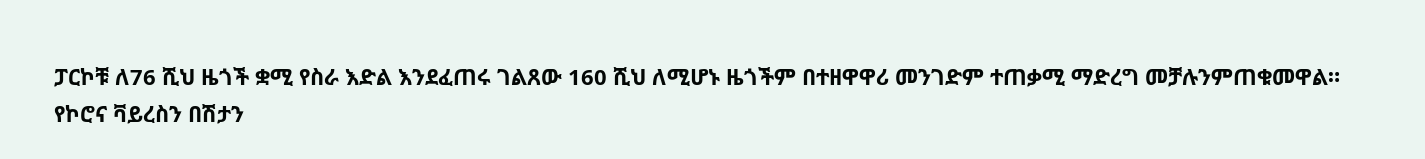ፓርኮቹ ለ76 ሺህ ዜጎች ቋሚ የስራ እድል እንደፈጠሩ ገልጸው 160 ሺህ ለሚሆኑ ዜጎችም በተዘዋዋሪ መንገድም ተጠቃሚ ማድረግ መቻሉንምጠቁመዋል።
የኮሮና ቫይረስን በሽታን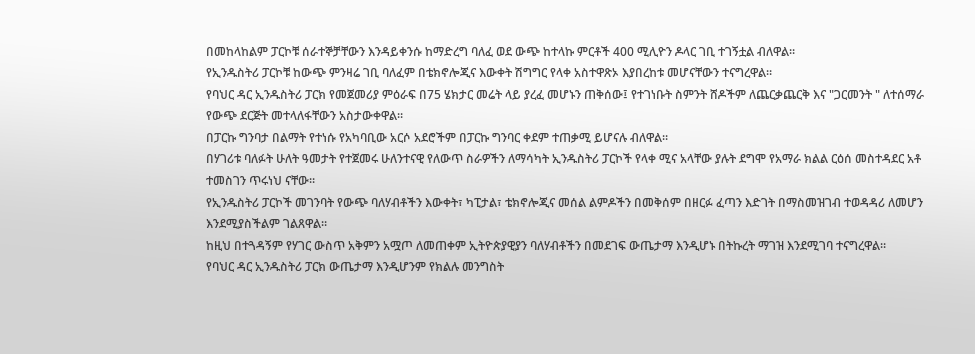በመከላከልም ፓርኮቹ ሰራተኞቻቸውን እንዳይቀንሱ ከማድረግ ባለፈ ወደ ውጭ ከተላኩ ምርቶች 400 ሚሊዮን ዶላር ገቢ ተገኝቷል ብለዋል።
የኢንዱስትሪ ፓርኮቹ ከውጭ ምንዛሬ ገቢ ባለፈም በቴክኖሎጂና እውቀት ሽግግር የላቀ አስተዋጽኦ እያበረከቱ መሆናቸውን ተናግረዋል።
የባህር ዳር ኢንዱስትሪ ፓርክ የመጀመሪያ ምዕራፍ በ75 ሄክታር መሬት ላይ ያረፈ መሆኑን ጠቅሰው፤ የተገነቡት ስምንት ሸዶችም ለጨርቃጨርቅ እና "ጋርመንት " ለተሰማራ የውጭ ደርጅት መተላለፋቸውን አስታውቀዋል።
በፓርኩ ግንባታ በልማት የተነሱ የአካባቢው አርሶ አደሮችም በፓርኩ ግንባር ቀደም ተጠቃሚ ይሆናሉ ብለዋል።
በሃገሪቱ ባለፉት ሁለት ዓመታት የተጀመሩ ሁለንተናዊ የለውጥ ስራዎችን ለማሳካት ኢንዱስትሪ ፓርኮች የላቀ ሚና አላቸው ያሉት ደግሞ የአማራ ክልል ርዕሰ መስተዳደር አቶ ተመስገን ጥሩነህ ናቸው።
የኢንዱስትሪ ፓርኮች መገንባት የውጭ ባለሃብቶችን እውቀት፣ ካፒታል፣ ቴክኖሎጂና መሰል ልምዶችን በመቅሰም በዘርፉ ፈጣን እድገት በማስመዝገብ ተወዳዳሪ ለመሆን እንደሚያስችልም ገልጸዋል።
ከዚህ በተጓዳኝም የሃገር ውስጥ አቅምን አሟጦ ለመጠቀም ኢትዮጵያዊያን ባለሃብቶችን በመደገፍ ውጤታማ እንዲሆኑ በትኩረት ማገዝ እንደሚገባ ተናግረዋል።
የባህር ዳር ኢንዱስትሪ ፓርክ ውጤታማ እንዲሆንም የክልሉ መንግስት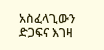አስፈላጊውን ድጋፍና እገዛ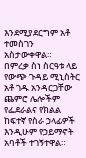እንደሚያደርግም አቶ ተመስገን አስታውቀዋል።
በምረቃ ስነ ስርዓቱ ላይ የውጭ ጉዳይ ሚኒስትር አቶ ገዱ አንዳርጋቸው ጨምሮ ሌሎችም የፌደራልና የክልል ከፍተኛ የስራ ኃላፊዎች እንዲሁም የኃይማኖት አባቶች ተገኝተዋል።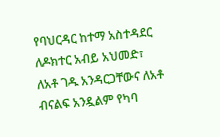የባህርዳር ከተማ አስተዳደር ለዶክተር አብይ አህመድ፣ ለአቶ ገዱ አንዳርጋቸውና ለአቶ ብናልፍ አንዷልም የካባ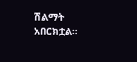ሽልማት አበርክቷል።